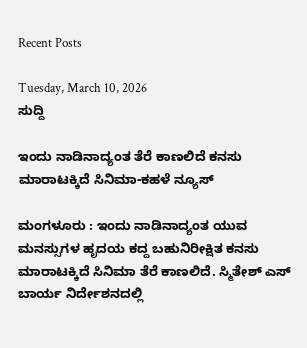Recent Posts

Tuesday, March 10, 2026
ಸುದ್ದಿ

ಇಂದು ನಾಡಿನಾದ್ಯಂತ ತೆರೆ ಕಾಣಲಿದೆ ಕನಸು ಮಾರಾಟಕ್ಕಿದೆ ಸಿನಿಮಾ-ಕಹಳೆ ನ್ಯೂಸ್

ಮಂಗಳೂರು : ಇಂದು ನಾಡಿನಾದ್ಯಂತ ಯುವ ಮನಸ್ಸುಗಳ ಹೃದಯ ಕದ್ದ ಬಹುನಿರೀಕ್ಷಿತ ಕನಸು ಮಾರಾಟಕ್ಕಿದೆ ಸಿನಿಮಾ ತೆರೆ ಕಾಣಲಿದೆ. ಸ್ಮಿತೇಶ್ ಎಸ್ ಬಾರ್ಯ ನಿರ್ದೇಶನದಲ್ಲಿ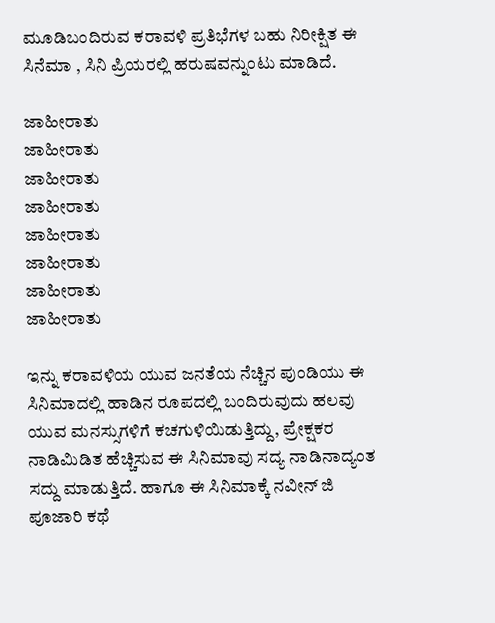ಮೂಡಿಬಂದಿರುವ ಕರಾವಳಿ ಪ್ರತಿಭೆಗಳ ಬಹು ನಿರೀಕ್ಷಿತ ಈ ಸಿನೆಮಾ , ಸಿನಿ ಪ್ರಿಯರಲ್ಲಿ ಹರುಷವನ್ನುಂಟು ಮಾಡಿದೆ.

ಜಾಹೀರಾತು
ಜಾಹೀರಾತು
ಜಾಹೀರಾತು
ಜಾಹೀರಾತು
ಜಾಹೀರಾತು
ಜಾಹೀರಾತು
ಜಾಹೀರಾತು
ಜಾಹೀರಾತು

ಇನ್ನು ಕರಾವಳಿಯ ಯುವ ಜನತೆಯ ನೆಚ್ಚಿನ ಪುಂಡಿಯು ಈ ಸಿನಿಮಾದಲ್ಲಿ ಹಾಡಿನ ರೂಪದಲ್ಲಿ ಬಂದಿರುವುದು ಹಲವು ಯುವ ಮನಸ್ಸುಗಳಿಗೆ ಕಚಗುಳಿಯಿಡುತ್ತಿದ್ದು, ಪ್ರೇಕ್ಷಕರ ನಾಡಿಮಿಡಿತ ಹೆಚ್ಚಿಸುವ ಈ ಸಿನಿಮಾವು ಸದ್ಯ ನಾಡಿನಾದ್ಯಂತ ಸದ್ದು ಮಾಡುತ್ತಿದೆ. ಹಾಗೂ ಈ ಸಿನಿಮಾಕ್ಕೆ ನವೀನ್ ಜಿ ಪೂಜಾರಿ ಕಥೆ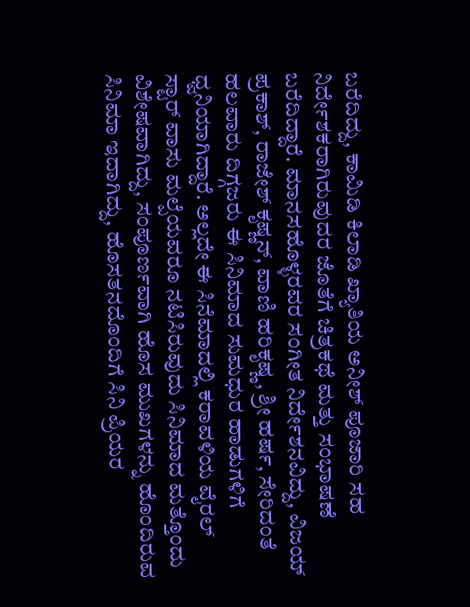ಬರೆದಿದ್ದು, ಕಾಮಿಡಿ ಕಿಲಾಡಿ ಖ್ಯಾತಿಯ ಅನೀಶ್ ಪೂಜಾರಿ ಸಹ ನಿರ್ದೇಶಕರಾಗಿರುವುದರ ಜೊತೆಗೆ ಚಿತ್ರಕಥೆ ಮತ್ತು ಸಂಭಾಷಣೆ ಬರೆದಿದ್ದಾರೆ. ಮಾನಸಹೊಳ್ಳರವರ ಸಂಗೀತ ನಿರ್ದೇಶನವಿದ್ದು, ವಿಜಯ್ ಪ್ರಕಾಶ್, ರಾಜೇಶ್ ಕೃಷ್ಣನ್, ವಾಣಿ ಹರಿಕೃಷ್ಣ, ಶ್ರೀ ಹರ್ಷ, ಸೇರಿದಂತೆ ಹಲವಾರು ದಿಗ್ಗಜರು ಈ ಸಿನಿಮಾದ ಸುಮಧುರ ಹಾಡುಗಳಿಗೆ ಧ್ವನಿಯಾಗಿದ್ದಾರೆ. ಅಲ್ಲದೇ ಈ ಸಿನೆಮಾದಲ್ಲಿ ಕರಾವಳಿಯ ವೈರಲ್ ಸ್ಟಾರ್ ವಾಸು ಮಲ್ಪೆಯವರೂ ನಟಿಸಿರುವುದು ಸಿನಿಮಾದ ಮತ್ತೊಂದು ವಿಶೇಷವಾಗಿದ್ದು, ಸಂಪೂರ್ಣವಾಗಿ ಹೊಸ ಮುಖಗಳನ್ನು ಹೊಂದಿರುವ ಸಿನಿಮಾ ಇದಾಗಿದ್ದು, ಹೊಸತನದೊಂದಿಗೆ ಸಿನಿ ಪ್ರಿಯರ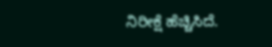ನಿರೀಕ್ಷೆ ಹೆಚ್ಚಿಸಿದೆ.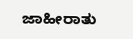ಜಾಹೀರಾತು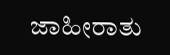ಜಾಹೀರಾತು